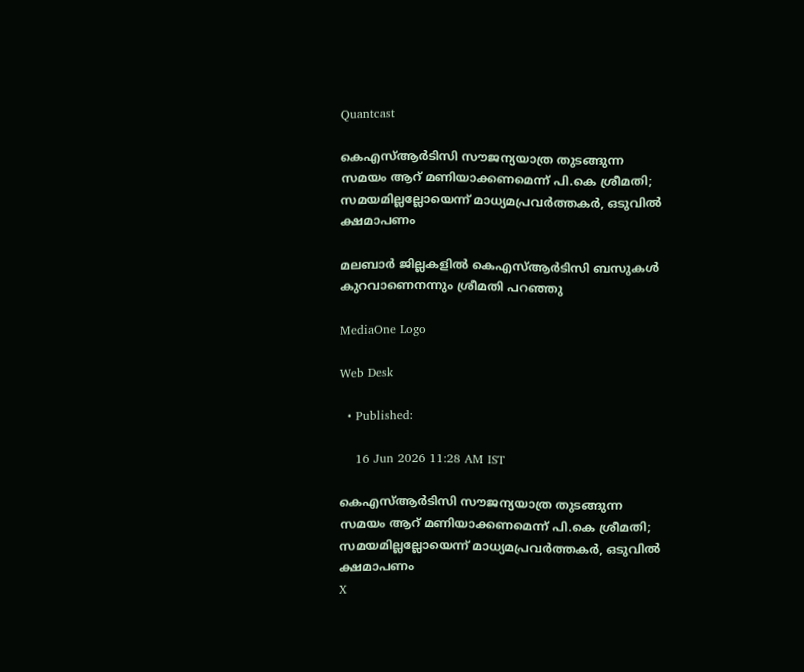Quantcast

കെഎസ്ആർടിസി സൗജന്യയാത്ര തുടങ്ങുന്ന സമയം ആറ് മണിയാക്കണമെന്ന് പി.കെ ശ്രീമതി; സമയമില്ലല്ലോയെന്ന് മാധ്യമപ്രവർത്തകർ, ഒടുവിൽ ക്ഷമാപണം

മലബാർ ജില്ലകളിൽ കെഎസ്ആർടിസി ബസുകൾ കുറവാണെനന്നും ശ്രീമതി പറഞ്ഞു

MediaOne Logo

Web Desk

  • Published:

    16 Jun 2026 11:28 AM IST

കെഎസ്ആർടിസി സൗജന്യയാത്ര തുടങ്ങുന്ന സമയം ആറ് മണിയാക്കണമെന്ന് പി.കെ ശ്രീമതി; സമയമില്ലല്ലോയെന്ന് മാധ്യമപ്രവർത്തകർ, ഒടുവിൽ ക്ഷമാപണം
X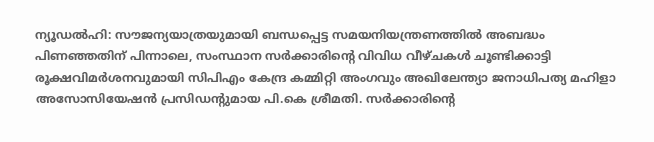ന്യൂഡൽഹി: സൗജന്യയാത്രയുമായി ബന്ധപ്പെട്ട സമയനിയന്ത്രണത്തിൽ അബദ്ധം പിണഞ്ഞതിന് പിന്നാലെ, സംസ്ഥാന സർക്കാരിന്റെ വിവിധ വീഴ്ചകൾ ചൂണ്ടിക്കാട്ടി രൂക്ഷവിമർശനവുമായി സിപിഎം കേന്ദ്ര കമ്മിറ്റി അംഗവും അഖിലേന്ത്യാ ജനാധിപത്യ മഹിളാ അസോസിയേഷൻ പ്രസിഡന്റുമായ പി.കെ ശ്രീമതി. സർക്കാരിന്റെ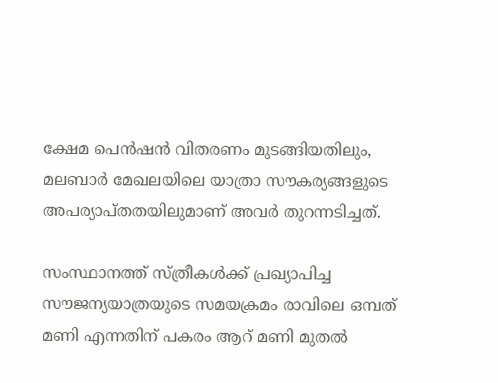ക്ഷേമ പെൻഷൻ വിതരണം മുടങ്ങിയതിലും, മലബാർ മേഖലയിലെ യാത്രാ സൗകര്യങ്ങളുടെ അപര്യാപ്തതയിലുമാണ് അവർ തുറന്നടിച്ചത്.

സംസ്ഥാനത്ത് സ്ത്രീകൾക്ക് പ്രഖ്യാപിച്ച സൗജന്യയാത്രയുടെ സമയക്രമം രാവിലെ ഒമ്പത് മണി എന്നതിന് പകരം ആറ് മണി മുതൽ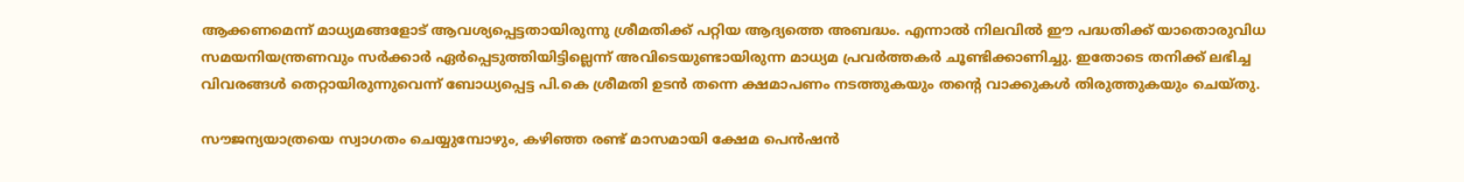ആക്കണമെന്ന് മാധ്യമങ്ങളോട് ആവശ്യപ്പെട്ടതായിരുന്നു ശ്രീമതിക്ക് പറ്റിയ ആദ്യത്തെ അബദ്ധം. എന്നാൽ നിലവിൽ ഈ പദ്ധതിക്ക് യാതൊരുവിധ സമയനിയന്ത്രണവും സർക്കാർ ഏർപ്പെടുത്തിയിട്ടില്ലെന്ന് അവിടെയുണ്ടായിരുന്ന മാധ്യമ പ്രവർത്തകർ ചൂണ്ടിക്കാണിച്ചു. ഇതോടെ തനിക്ക് ലഭിച്ച വിവരങ്ങൾ തെറ്റായിരുന്നുവെന്ന് ബോധ്യപ്പെട്ട പി.കെ ശ്രീമതി ഉടൻ തന്നെ ക്ഷമാപണം നടത്തുകയും തന്റെ വാക്കുകൾ തിരുത്തുകയും ചെയ്തു.

സൗജന്യയാത്രയെ സ്വാഗതം ചെയ്യുമ്പോഴും, കഴിഞ്ഞ രണ്ട് മാസമായി ക്ഷേമ പെൻഷൻ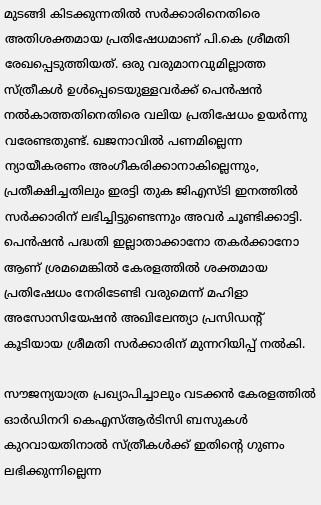മുടങ്ങി കിടക്കുന്നതിൽ സർക്കാരിനെതിരെ അതിശക്തമായ പ്രതിഷേധമാണ് പി.കെ ശ്രീമതി രേഖപ്പെടുത്തിയത്. ഒരു വരുമാനവുമില്ലാത്ത സ്ത്രീകൾ ഉൾപ്പെടെയുള്ളവർക്ക് പെൻഷൻ നൽകാത്തതിനെതിരെ വലിയ പ്രതിഷേധം ഉയർന്നു വരേണ്ടതുണ്ട്. ഖജനാവിൽ പണമില്ലെന്ന ന്യായീകരണം അംഗീകരിക്കാനാകില്ലെന്നും, പ്രതീക്ഷിച്ചതിലും ഇരട്ടി തുക ജിഎസ്ടി ഇനത്തിൽ സർക്കാരിന് ലഭിച്ചിട്ടുണ്ടെന്നും അവർ ചൂണ്ടിക്കാട്ടി. പെൻഷൻ പദ്ധതി ഇല്ലാതാക്കാനോ തകർക്കാനോ ആണ് ശ്രമമെങ്കിൽ കേരളത്തിൽ ശക്തമായ പ്രതിഷേധം നേരിടേണ്ടി വരുമെന്ന് മഹിളാ അസോസിയേഷൻ അഖിലേന്ത്യാ പ്രസിഡൻ്റ് കൂടിയായ ശ്രീമതി സർക്കാരിന് മുന്നറിയിപ്പ് നൽകി.

സൗജന്യയാത്ര പ്രഖ്യാപിച്ചാലും വടക്കൻ കേരളത്തിൽ ഓർഡിനറി കെഎസ്ആർടിസി ബസുകൾ കുറവായതിനാൽ സ്ത്രീകൾക്ക് ഇതിന്റെ ഗുണം ലഭിക്കുന്നില്ലെന്ന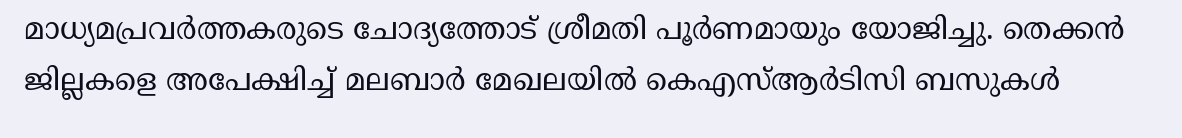മാധ്യമപ്രവർത്തകരുടെ ചോദ്യത്തോട് ശ്രീമതി പൂർണമായും യോജിച്ചു. തെക്കൻ ജില്ലകളെ അപേക്ഷിച്ച് മലബാർ മേഖലയിൽ കെഎസ്ആർടിസി ബസുകൾ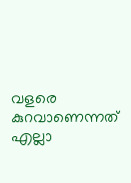വളരെ കുറവാണെന്നത് എല്ലാ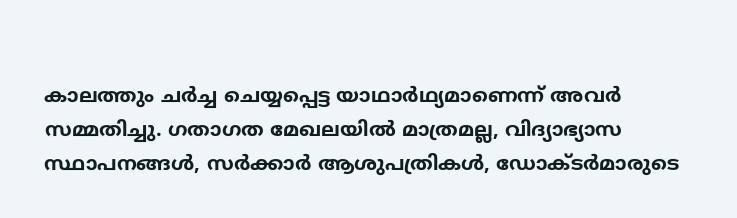കാലത്തും ചർച്ച ചെയ്യപ്പെട്ട യാഥാർഥ്യമാണെന്ന് അവർ സമ്മതിച്ചു. ഗതാഗത മേഖലയിൽ മാത്രമല്ല, വിദ്യാഭ്യാസ സ്ഥാപനങ്ങൾ, സർക്കാർ ആശുപത്രികൾ, ഡോക്ടർമാരുടെ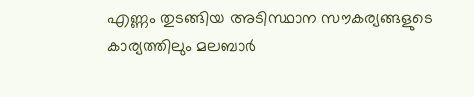എണ്ണം തുടങ്ങിയ അടിസ്ഥാന സൗകര്യങ്ങളുടെ കാര്യത്തിലും മലബാർ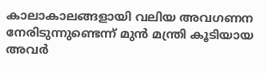കാലാകാലങ്ങളായി വലിയ അവഗണന നേരിടുന്നുണ്ടെന്ന് മുൻ മന്ത്രി കൂടിയായ അവർ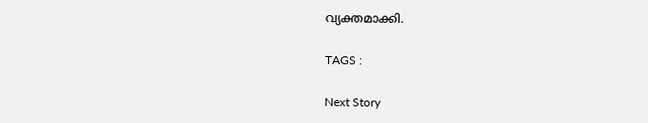വ്യക്തമാക്കി.

TAGS :

Next Story